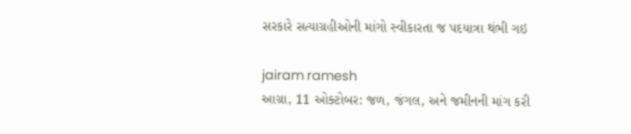સરકારે સત્યાગ્રહીઓની માંગો સ્વીકારતા જ પદયાત્રા થંભી ગઇ

jairam ramesh
આગ્રા, 11 ઓક્ટોબર: જળ, જંગલ, અને જમીનની માંગ કરી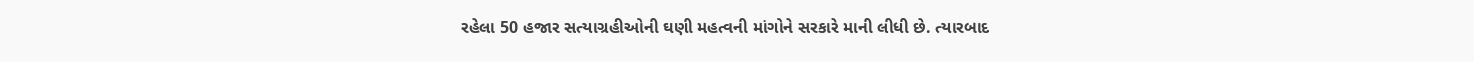રહેલા 50 હજાર સત્યાગ્રહીઓની ઘણી મહત્વની માંગોને સરકારે માની લીધી છે. ત્યારબાદ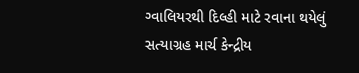ગ્વાલિયરથી દિલ્હી માટે રવાના થયેલું સત્યાગ્રહ માર્ચ કેન્દ્રીય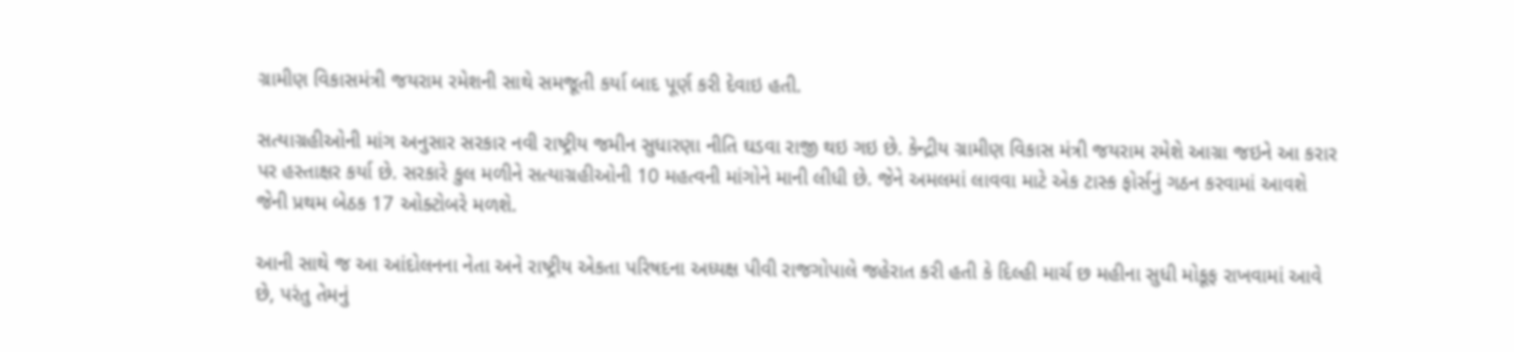ગ્રામીણ વિકાસમંત્રી જયરામ રમેશની સાથે સમજૂતી કર્યા બાદ પૂર્ણ કરી દેવાઇ હતી.

સત્યાગ્રહીઓની માંગ અનુસાર સરકાર નવી રાષ્ટ્રીય જમીન સુધારણા નીતિ ઘડવા રાજી થઇ ગઇ છે. કેન્દ્રીય ગ્રામીણ વિકાસ મંત્રી જયરામ રમેશે આગ્રા જઇને આ કરાર પર હસ્તાક્ષર કર્યા છે. સરકારે કુલ મળીને સત્યાગ્રહીઓની 10 મહત્વની માંગોને માની લીધી છે. જેને અમલમાં લાવવા માટે એક ટાસ્ક ફોર્સનું ગઠન કરવામાં આવશે જેની પ્રથમ બેઠક 17 ઓક્ટોબરે મળશે.

આની સાથે જ આ આંદોલનના નેતા અને રાષ્ટ્રીય એકતા પરિષદના અધ્યક્ષ પીવી રાજગોપાલે જહેરાત કરી હતી કે દિલ્હી માર્ચ છ મહીના સુધી મોકૂફ રાખવામાં આવે છે, પરંતુ તેમનું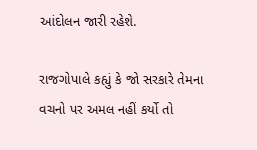આંદોલન જારી રહેશે.

રાજગોપાલે કહ્યું કે જો સરકારે તેમના વચનો પર અમલ નહીં કર્યો તો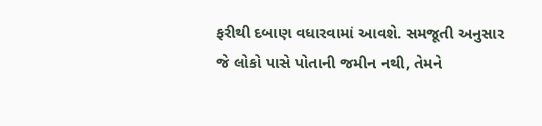ફરીથી દબાણ વધારવામાં આવશે. સમજૂતી અનુસાર જે લોકો પાસે પોતાની જમીન નથી, તેમને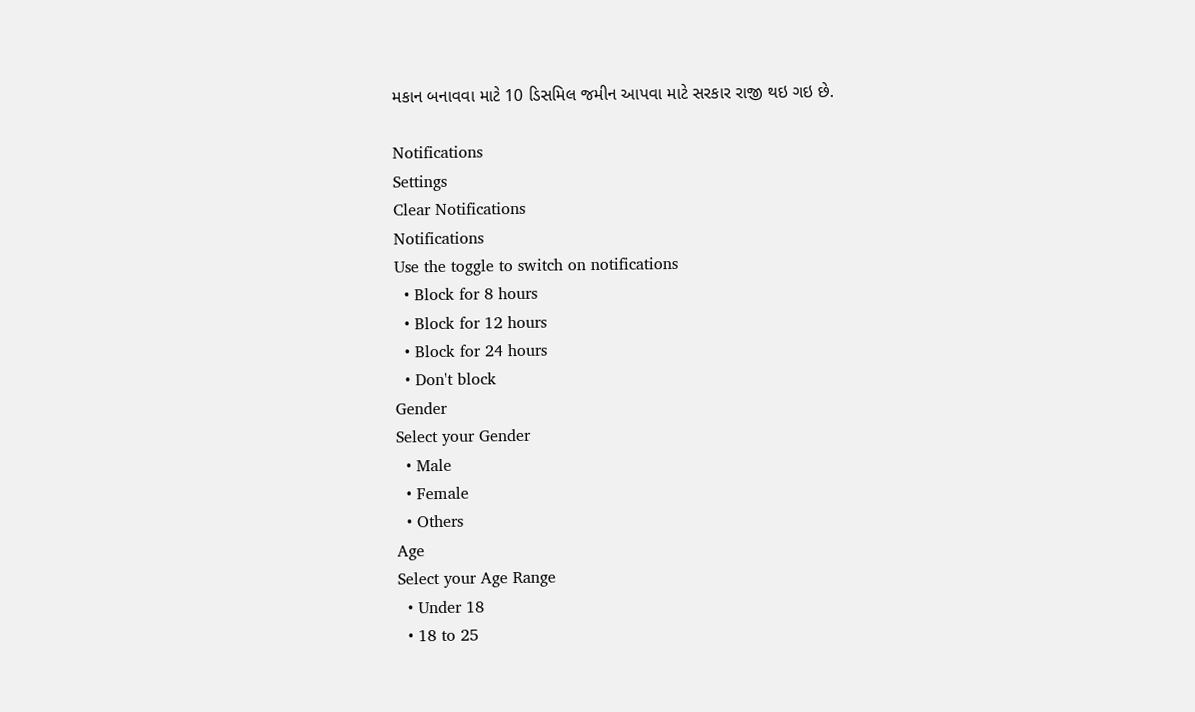મકાન બનાવવા માટે 10 ડિસમિલ જમીન આપવા માટે સરકાર રાજી થઇ ગઇ છે.

Notifications
Settings
Clear Notifications
Notifications
Use the toggle to switch on notifications
  • Block for 8 hours
  • Block for 12 hours
  • Block for 24 hours
  • Don't block
Gender
Select your Gender
  • Male
  • Female
  • Others
Age
Select your Age Range
  • Under 18
  • 18 to 25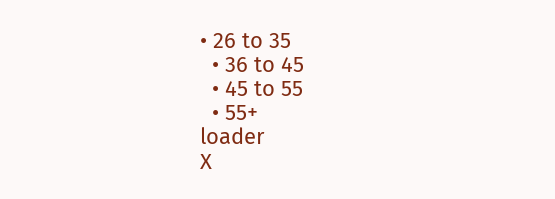• 26 to 35
  • 36 to 45
  • 45 to 55
  • 55+
loader
X